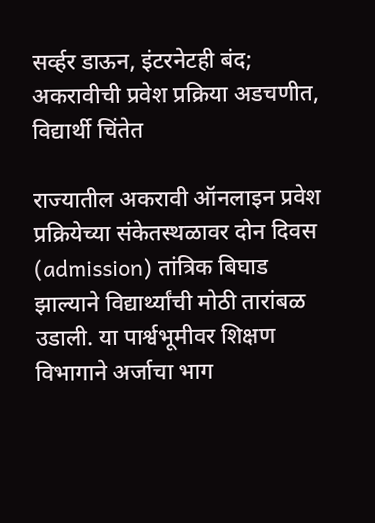सर्व्हर डाऊन, इंटरनेटही बंद; अकरावीची प्रवेश प्रक्रिया अडचणीत, विद्यार्थी चिंतेत

राज्यातील अकरावी ऑनलाइन प्रवेश प्रक्रियेच्या संकेतस्थळावर दोन दिवस (admission) तांत्रिक बिघाड झाल्याने विद्यार्थ्यांची मोठी तारांबळ उडाली. या पार्श्वभूमीवर शिक्षण विभागाने अर्जाचा भाग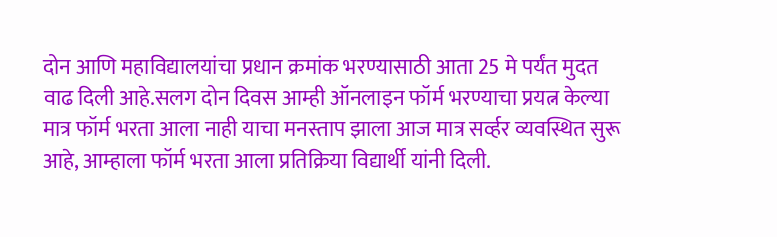दोन आणि महाविद्यालयांचा प्रधान क्रमांक भरण्यासाठी आता 25 मे पर्यंत मुदत वाढ दिली आहे.सलग दोन दिवस आम्ही ऑनलाइन फॉर्म भरण्याचा प्रयत्न केल्या मात्र फॉर्म भरता आला नाही याचा मनस्ताप झाला आज मात्र सर्व्हर व्यवस्थित सुरू आहे, आम्हाला फॉर्म भरता आला प्रतिक्रिया विद्यार्थी यांनी दिली.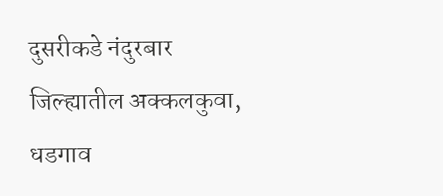दुसरीकडे नंदुरबार जिल्ह्यातील अक्कलकुवा, धडगाव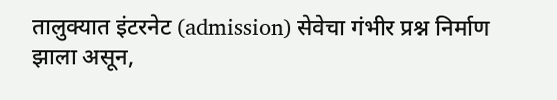तालुक्यात इंटरनेट (admission) सेवेचा गंभीर प्रश्न निर्माण झाला असून,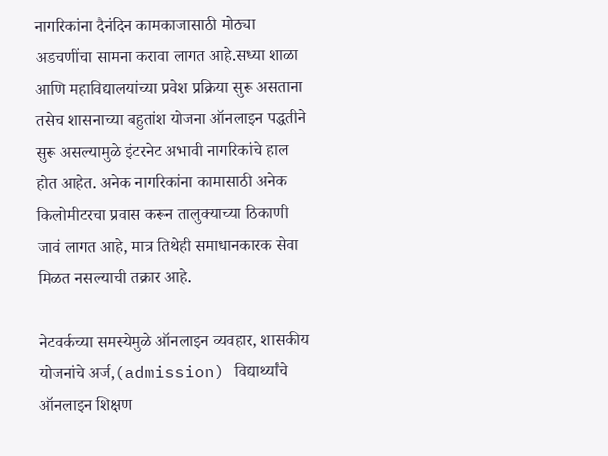नागरिकांना दैनंदिन कामकाजासाठी मोठ्या अडचणींचा सामना करावा लागत आहे.सध्या शाळा आणि महाविद्यालयांच्या प्रवेश प्रक्रिया सुरू असताना तसेच शासनाच्या बहुतांश योजना ऑनलाइन पद्धतीने सुरू असल्यामुळे इंटरनेट अभावी नागरिकांचे हाल होत आहेत. अनेक नागरिकांना कामासाठी अनेक किलोमीटरचा प्रवास करून तालुक्याच्या ठिकाणी जावं लागत आहे, मात्र तिथेही समाधानकारक सेवा मिळत नसल्याची तक्रार आहे.

नेटवर्कच्या समस्येमुळे ऑनलाइन व्यवहार, शासकीय योजनांचे अर्ज,(admission) विद्यार्थ्यांचे ऑनलाइन शिक्षण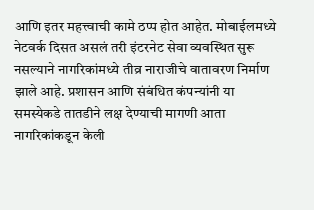आणि इतर महत्त्वाची कामे ठप्प होत आहेत. मोबाईलमध्ये नेटवर्क दिसत असलं तरी इंटरनेट सेवा व्यवस्थित सुरू नसल्याने नागरिकांमध्ये तीव्र नाराजीचे वातावरण निर्माण झाले आहे. प्रशासन आणि संबंधित कंपन्यांनी या समस्येकडे तातडीने लक्ष देण्याची मागणी आता नागरिकांकडून केली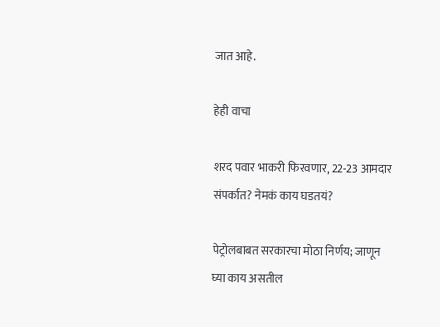जात आहे.

हेही वाचा

शरद पवार भाकरी फिरवणार, 22-23 आमदार संपर्कात? नेमकं काय घडतयं?

पेट्रोलबाबत सरकारचा मोठा निर्णय; जाणून घ्या काय असतील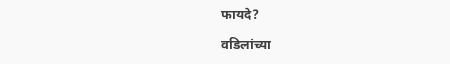फायदे?

वडिलांच्या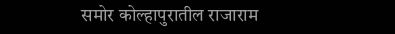समोर कोल्हापुरातील राजाराम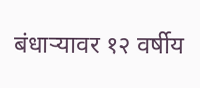बंधाऱ्यावर १२ वर्षीय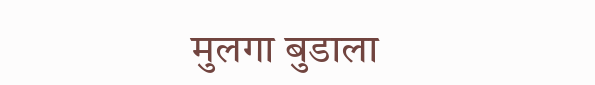मुलगा बुडाला